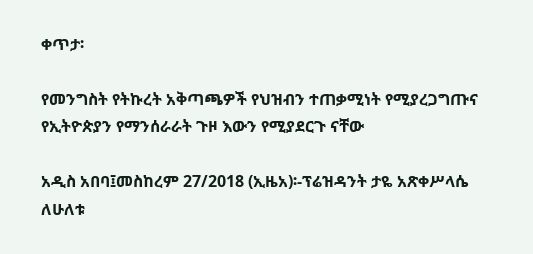ቀጥታ፡

የመንግስት የትኩረት አቅጣጫዎች የህዝብን ተጠቃሚነት የሚያረጋግጡና የኢትዮጵያን የማንሰራራት ጉዞ እውን የሚያደርጉ ናቸው

አዲስ አበባ፤መስከረም 27/2018 (ኢዜአ)፡-ፕሬዝዳንት ታዬ አጽቀሥላሴ ለሁለቱ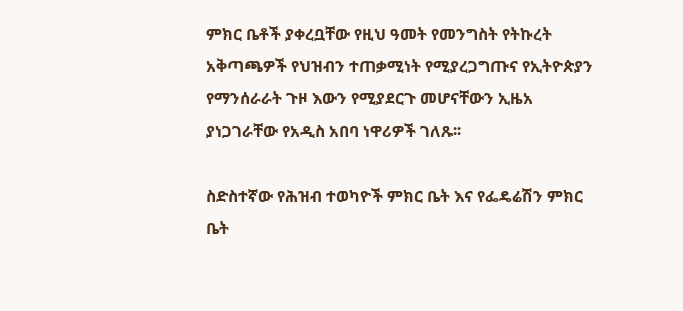ምክር ቤቶች ያቀረቧቸው የዚህ ዓመት የመንግስት የትኩረት አቅጣጫዎች የህዝብን ተጠቃሚነት የሚያረጋግጡና የኢትዮጵያን የማንሰራራት ጉዞ እውን የሚያደርጉ መሆናቸውን ኢዜአ ያነጋገራቸው የአዲስ አበባ ነዋሪዎች ገለጹ፡፡

ስድስተኛው የሕዝብ ተወካዮች ምክር ቤት እና የፌዴሬሽን ምክር ቤት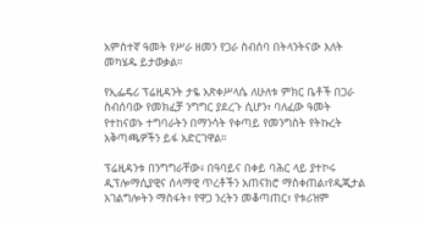አምስተኛ ዓመት የሥራ ዘመን የጋራ ስብሰባ በትላንትናው እለት መካሄዱ ይታወቃል።

የኢፌዴሪ ፕሬዚዳንት ታዬ አጽቀሥላሴ ለሁለቱ ምክር ቤቶች በጋራ ስብሰባው የመክፈቻ ንግግር ያደረጉ ሲሆን፣ ባለፈው ዓመት የተከናወኑ ተግባራትን በማንሳት የቀጣይ የመንግስት የትኩረት አቅጣጫዎችን ይፋ አድርገዋል።

ፕሬዚዳንቱ በንግግራቸው፥ በዓባይና በቀይ ባሕር ላይ ያተኮሩ ዲፕሎማሲያዊና ሰላማዊ ጥረቶችን አጠናክሮ ማስቀጠል፣የዲጂታል አገልግሎትን ማስፋት፣ የዋጋ ንረትን መቆጣጠር፣ የቱሪዝም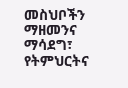መስህቦችን ማዘመንና ማሳደግ፣ የትምህርትና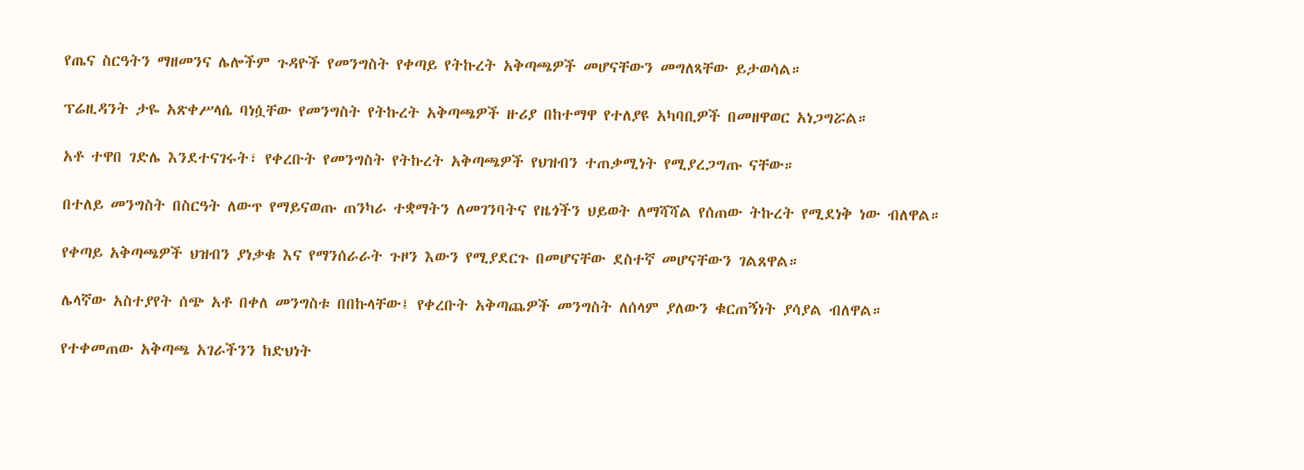የጤና ስርዓትን ማዘመንና ሌሎችም ጉዳዮች የመንግስት የቀጣይ የትኩረት አቅጣጫዎች መሆናቸውን መግለጻቸው ይታወሳል።

ፕሬዚዳንት ታዬ አጽቀሥላሴ ባነሷቸው የመንግስት የትኩረት አቅጣጫዎች ዙሪያ በከተማዋ የተለያዩ አካባቢዎች በመዘዋወር አነጋግሯል።

አቶ ተዋበ ገድሌ እንደተናገሩት፣ የቀረቡት የመንግስት የትኩረት አቅጣጫዎች የህዝብን ተጠቃሚነት የሚያረጋግጡ ናቸው።

በተለይ መንግስት በስርዓት ለውጥ የማይናወጡ ጠንካራ ተቋማትን ለመገንባትና የዜጎችን ህይወት ለማሻሻል የሰጠው ትኩረት የሚደነቅ ነው ብለዋል።

የቀጣይ አቅጣጫዎች ህዝብን ያነቃቁ እና የማንሰራራት ጉዞን እውን የሚያደርጉ በመሆናቸው ደስተኛ መሆናቸውን ገልጸዋል።

ሌላኛው አስተያየት ሰጭ አቶ በቀለ መንግስቱ በበኩላቸው፤ የቀረቡት አቅጣጨዎች መንግስት ለሰላም ያለውን ቁርጠኝነት ያሳያል ብለዋል።

የተቀመጠው አቅጣጫ አገራችንን ከድህነት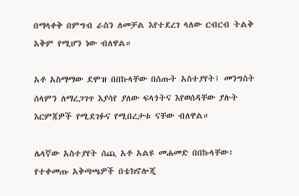በማላቀቅ በምግብ ራስን ለመቻል እየተደረገ ላለው ርብርብ ትልቅ አቅም የሚሆን ነው ብለዋል።

አቶ አስማማው ደሞዝ በበኩላቸው በሰጡት አስተያየት፤ መንግስት ሰላምን ለማረጋገጥ እያሳየ ያለው ፍላጎትና እየወሰዳቸው ያሉት እርምጃዎች የሚደገፉና የሚበረታቱ ናቸው ብለዋል።

ሌላኛው አስተያየት ሰጪ አቶ አልዩ መሐመድ በበኩላቸው፥ የተቀመጡ አቅጣጫዎች በቴክኖሎጂ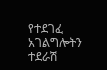የተደገፈ አገልግሎትን ተደራሽ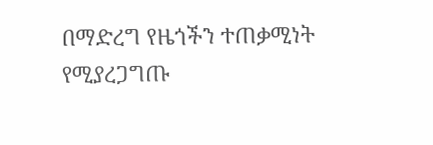በማድረግ የዜጎችን ተጠቃሚነት የሚያረጋግጡ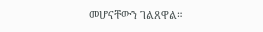መሆናቸውን ገልጸዋል።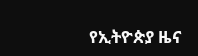የኢትዮጵያ ዜና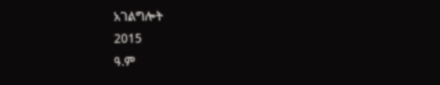አገልግሎት
2015
ዓ.ም